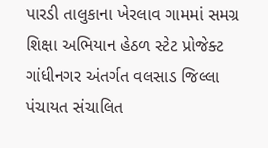પારડી તાલુકાના ખેરલાવ ગામમાં સમગ્ર શિક્ષા અભિયાન હેઠળ સ્ટેટ પ્રોજેક્ટ ગાંધીનગર અંતર્ગત વલસાડ જિલ્લા પંચાયત સંચાલિત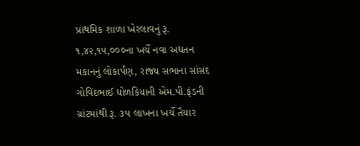પ્રાથમિક શાળા ખેરલાવનું રૂ. ૧,૪૨,૧૫,૦૦૦ના ખર્ચે નવા અદ્યતન મકાનનું લોકાર્પણ, રાજ્ય સભાના સાંસદ ગોવિંદભાઈ ધોળકિયાની એમ.પી.ફંડની ગ્રાંટમાંથી રૂ. ૩૫ લાખના ખર્ચે તૈયાર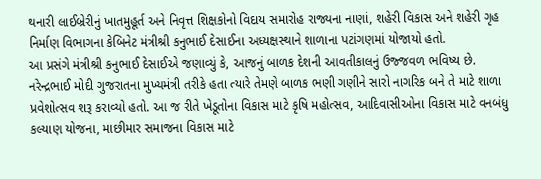થનારી લાઈબ્રેરીનું ખાતમુહૂર્ત અને નિવૃત્ત શિક્ષકોનો વિદાય સમારોહ રાજ્યના નાણાં, શહેરી વિકાસ અને શહેરી ગૃહ નિર્માણ વિભાગના કેબિનેટ મંત્રીશ્રી કનુભાઈ દેસાઈના અધ્યક્ષસ્થાને શાળાના પટાંગણમાં યોજાયો હતો.
આ પ્રસંગે મંત્રીશ્રી કનુભાઈ દેસાઈએ જણાવ્યું કે, આજનું બાળક દેશની આવતીકાલનું ઉજ્જવળ ભવિષ્ય છે. નરેન્દ્રભાઈ મોદી ગુજરાતના મુખ્યમંત્રી તરીકે હતા ત્યારે તેમણે બાળક ભણી ગણીને સારો નાગરિક બને તે માટે શાળા પ્રવેશોત્સવ શરૂ કરાવ્યો હતો. આ જ રીતે ખેડૂતોના વિકાસ માટે કૃષિ મહોત્સવ, આદિવાસીઓના વિકાસ માટે વનબંધુ કલ્યાણ યોજના, માછીમાર સમાજના વિકાસ માટે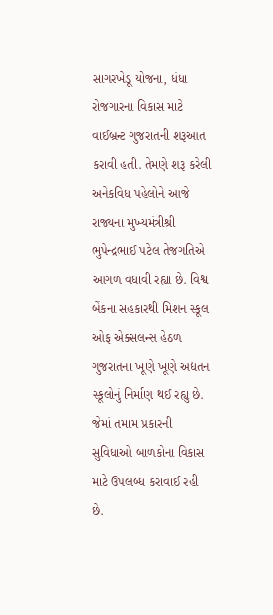સાગરખેડૂ યોજના, ધંધા રોજગારના વિકાસ માટે વાઈબ્રન્ટ ગુજરાતની શરૂઆત કરાવી હતી. તેમણે શરૂ કરેલી અનેકવિધ પહેલોને આજે રાજ્યના મુખ્યમંત્રીશ્રી ભુપેન્દ્રભાઈ પટેલ તેજગતિએ આગળ વધાવી રહ્યા છે. વિશ્વ બેંકના સહકારથી મિશન સ્કૂલ ઓફ એક્સલન્સ હેઠળ ગુજરાતના ખૂણે ખૂણે અદ્યતન સ્કૂલોનું નિર્માણ થઈ રહ્યુ છે. જેમાં તમામ પ્રકારની સુવિધાઓ બાળકોના વિકાસ માટે ઉપલબ્ધ કરાવાઈ રહી છે.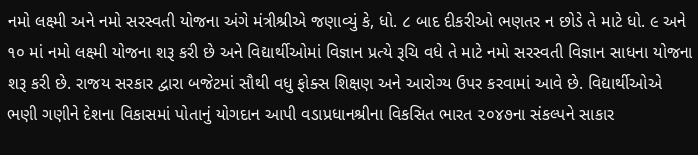નમો લક્ષ્મી અને નમો સરસ્વતી યોજના અંગે મંત્રીશ્રીએ જણાવ્યું કે, ધો. ૮ બાદ દીકરીઓ ભણતર ન છોડે તે માટે ધો. ૯ અને ૧૦ માં નમો લક્ષ્મી યોજના શરૂ કરી છે અને વિદ્યાર્થીઓમાં વિજ્ઞાન પ્રત્યે રૂચિ વધે તે માટે નમો સરસ્વતી વિજ્ઞાન સાધના યોજના શરૂ કરી છે. રાજય સરકાર દ્વારા બજેટમાં સૌથી વધુ ફોક્સ શિક્ષણ અને આરોગ્ય ઉપર કરવામાં આવે છે. વિદ્યાર્થીઓએ ભણી ગણીને દેશના વિકાસમાં પોતાનું યોગદાન આપી વડાપ્રધાનશ્રીના વિકસિત ભારત ૨૦૪૭ના સંકલ્પને સાકાર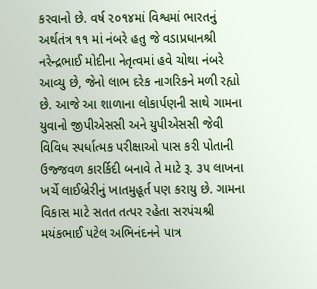કરવાનો છે. વર્ષ ૨૦૧૪માં વિશ્વમાં ભારતનું અર્થતંત્ર ૧૧ માં નંબરે હતુ જે વડાપ્રધાનશ્રી નરેન્દ્રભાઈ મોદીના નેતૃત્વમાં હવે ચોથા નંબરે આવ્યુ છે, જેનો લાભ દરેક નાગરિકને મળી રહ્યો છે. આજે આ શાળાના લોકાર્પણની સાથે ગામના યુવાનો જીપીએસસી અને યુપીએસસી જેવી વિવિધ સ્પર્ધાત્મક પરીક્ષાઓ પાસ કરી પોતાની ઉજ્જવળ કારર્કિદી બનાવે તે માટે રૂ. ૩૫ લાખના ખર્ચે લાઈબ્રેરીનું ખાતમુહૂર્ત પણ કરાયુ છે. ગામના વિકાસ માટે સતત તત્પર રહેતા સરપંચશ્રી મયંકભાઈ પટેલ અભિનંદનને પાત્ર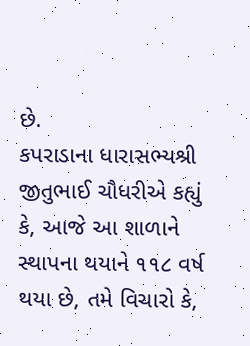છે.
કપરાડાના ધારાસભ્યશ્રી જીતુભાઈ ચૌધરીએ કહ્યું કે, આજે આ શાળાને સ્થાપના થયાને ૧૧૮ વર્ષ થયા છે, તમે વિચારો કે,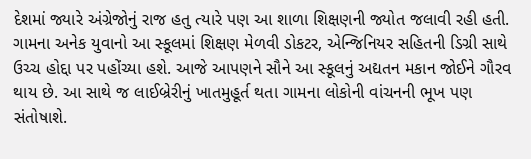દેશમાં જ્યારે અંગ્રેજોનું રાજ હતુ ત્યારે પણ આ શાળા શિક્ષણની જ્યોત જલાવી રહી હતી. ગામના અનેક યુવાનો આ સ્કૂલમાં શિક્ષણ મેળવી ડોકટર, એન્જિનિયર સહિતની ડિગ્રી સાથે ઉચ્ચ હોદ્દા પર પહોંચ્યા હશે. આજે આપણને સૌને આ સ્કૂલનું અદ્યતન મકાન જોઈને ગૌરવ થાય છે. આ સાથે જ લાઈબ્રેરીનું ખાતમુહૂર્ત થતા ગામના લોકોની વાંચનની ભૂખ પણ સંતોષાશે.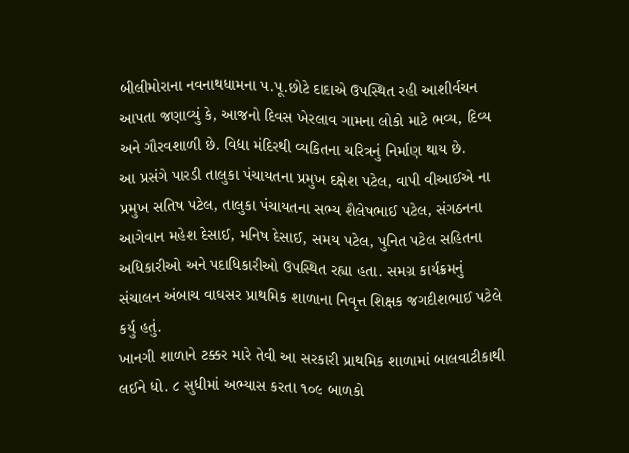બીલીમોરાના નવનાથધામના પ.પૂ.છોટે દાદાએ ઉપસ્થિત રહી આશીર્વચન આપતા જણાવ્યું કે, આજનો દિવસ ખેરલાવ ગામના લોકો માટે ભવ્ય, દિવ્ય અને ગૌરવશાળી છે. વિદ્યા મંદિરથી વ્યકિતના ચરિત્રનું નિર્માણ થાય છે.
આ પ્રસંગે પારડી તાલુકા પંચાયતના પ્રમુખ દક્ષેશ પટેલ, વાપી વીઆઈએ ના પ્રમુખ સતિષ પટેલ, તાલુકા પંચાયતના સભ્ય શૈલેષભાઈ પટેલ, સંગઠનના આગેવાન મહેશ દેસાઈ, મનિષ દેસાઈ, સમય પટેલ, પુનિત પટેલ સહિતના અધિકારીઓ અને પદાધિકારીઓ ઉપસ્થિત રહ્યા હતા. સમગ્ર કાર્યક્રમનું સંચાલન અંબાચ વાઘસર પ્રાથમિક શાળાના નિવૃત્ત શિક્ષક જગદીશભાઈ પટેલે કર્યુ હતું.
ખાનગી શાળાને ટક્કર મારે તેવી આ સરકારી પ્રાથમિક શાળામાં બાલવાટીકાથી લઈને ધો. ૮ સુધીમાં અભ્યાસ કરતા ૧૦૯ બાળકો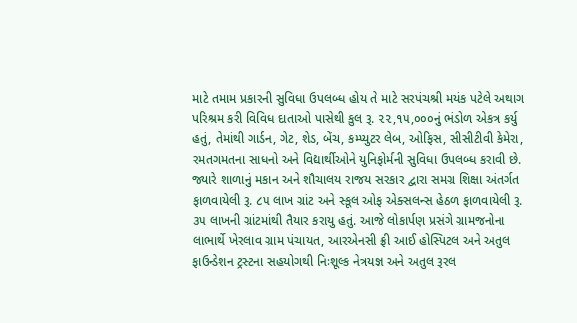માટે તમામ પ્રકારની સુવિધા ઉપલબ્ધ હોય તે માટે સરપંચશ્રી મયંક પટેલે અથાગ પરિશ્રમ કરી વિવિધ દાતાઓ પાસેથી કુલ રૂ. ૨૨,૧૫,૦૦૦નું ભંડોળ એકત્ર કર્યુ હતું, તેમાંથી ગાર્ડન, ગેટ, શેડ, બેંચ, કમ્પ્યુટર લેબ, ઓફિસ, સીસીટીવી કેમેરા, રમતગમતના સાધનો અને વિદ્યાર્થીઓને યુનિફોર્મની સુવિધા ઉપલબ્ધ કરાવી છે. જ્યારે શાળાનું મકાન અને શૌચાલય રાજય સરકાર દ્વારા સમગ્ર શિક્ષા અંતર્ગત ફાળવાયેલી રૂ. ૮૫ લાખ ગ્રાંટ અને સ્કૂલ ઓફ એક્સલન્સ હેઠળ ફાળવાયેલી રૂ. ૩૫ લાખની ગ્રાંટમાંથી તૈયાર કરાયુ હતું. આજે લોકાર્પણ પ્રસંગે ગ્રામજનોના લાભાર્થે ખેરલાવ ગ્રામ પંચાયત, આરએનસી ફ્રી આઈ હોસ્પિટલ અને અતુલ ફાઉન્ડેશન ટ્રસ્ટના સહયોગથી નિઃશૂલ્ક નેત્રયજ્ઞ અને અતુલ રૂરલ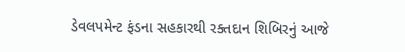ડેવલપમેન્ટ ફંડના સહકારથી રક્તદાન શિબિરનું આજે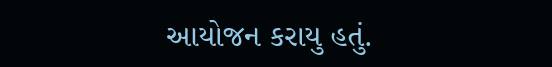આયોજન કરાયુ હતું.